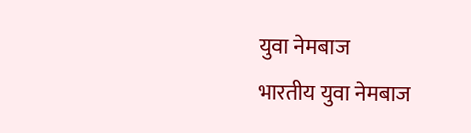युवा नेमबाज
भारतीय युवा नेमबाज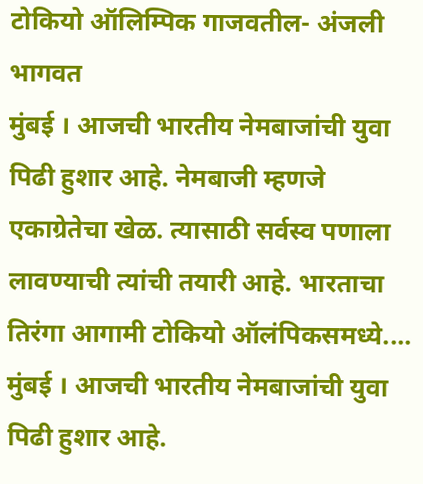टोकियो ऑलिम्पिक गाजवतील- अंजली भागवत
मुंबई । आजची भारतीय नेमबाजांची युवा पिढी हुशार आहे. नेमबाजी म्हणजे एकाग्रेतेचा खेळ. त्यासाठी सर्वस्व पणाला लावण्याची त्यांची तयारी आहे. भारताचा तिरंगा आगामी टोकियो ऑलंपिकसमध्ये....
मुंबई । आजची भारतीय नेमबाजांची युवा पिढी हुशार आहे.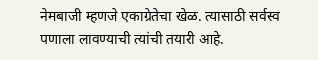नेमबाजी म्हणजे एकाग्रेतेचा खेळ. त्यासाठी सर्वस्व पणाला लावण्याची त्यांची तयारी आहे.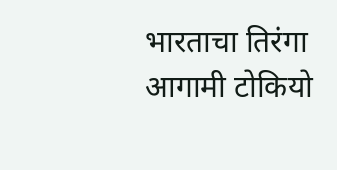भारताचा तिरंगा आगामी टोकियो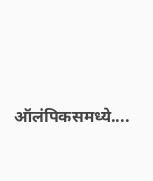ऑलंपिकसमध्ये....